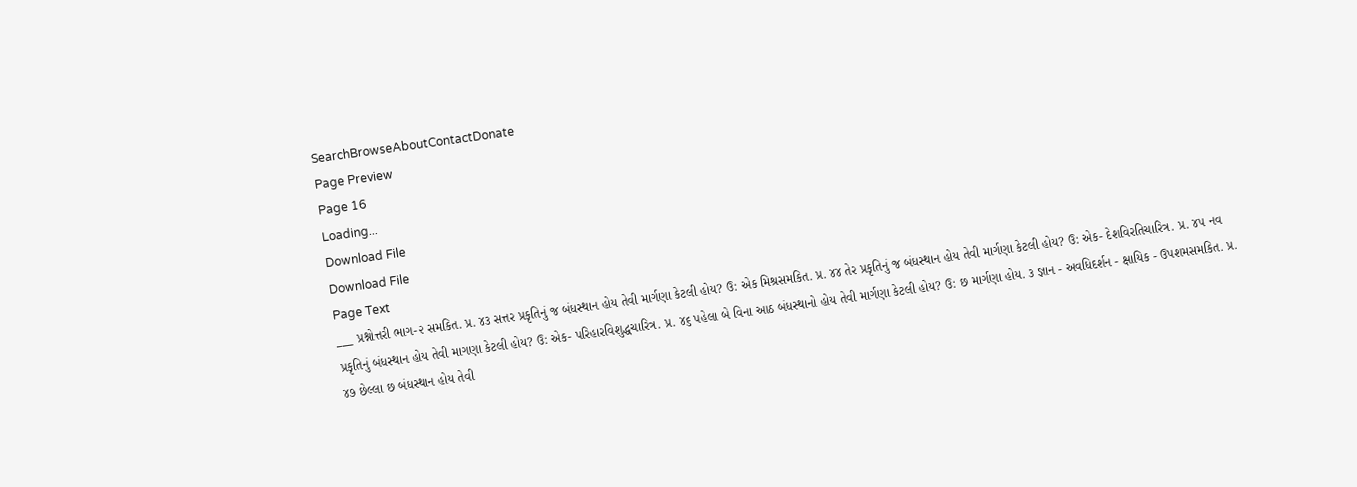SearchBrowseAboutContactDonate
Page Preview
Page 16
Loading...
Download File
Download File
Page Text
___ પ્રશ્નોત્તરી ભાગ-૨ સમકિત. પ્ર. ૪૩ સત્તર પ્રકૃતિનું જ બંધસ્થાન હોય તેવી માર્ગણા કેટલી હોય? ઉ: એક મિશ્રસમકિત. પ્ર. ૪૪ તેર પ્રકૃતિનું જ બંધસ્થાન હોય તેવી માર્ગણા કેટલી હોય? ઉ: એક- દેશવિરતિચારિત્ર. પ્ર. ૪૫ નવ પ્રકૃતિનું બંધસ્થાન હોય તેવી માગણા કેટલી હોય? ઉ: એક- પરિહારવિશુદ્ધચારિત્ર. પ્ર. ૪૬ પહેલા બે વિના આઠ બંધસ્થાનો હોય તેવી માર્ગણા કેટલી હોય? ઉ: છ માર્ગણા હોય. ૩ જ્ઞાન - અવધિદર્શન - ક્ષાયિક - ઉપશમસમકિત. પ્ર. ૪૭ છેલ્લા છ બંધસ્થાન હોય તેવી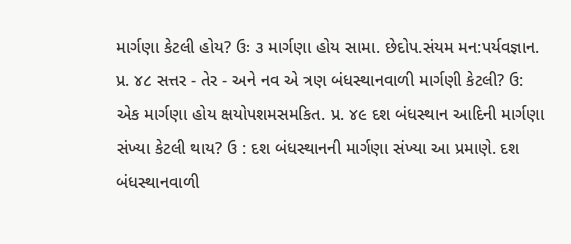માર્ગણા કેટલી હોય? ઉઃ ૩ માર્ગણા હોય સામા. છેદોપ.સંયમ મન:પર્યવજ્ઞાન. પ્ર. ૪૮ સત્તર - તેર - અને નવ એ ત્રણ બંધસ્થાનવાળી માર્ગણી કેટલી? ઉ: એક માર્ગણા હોય ક્ષયોપશમસમકિત. પ્ર. ૪૯ દશ બંધસ્થાન આદિની માર્ગણા સંખ્યા કેટલી થાય? ઉ : દશ બંધસ્થાનની માર્ગણા સંખ્યા આ પ્રમાણે. દશ બંધસ્થાનવાળી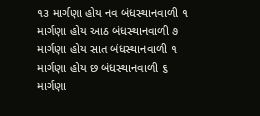૧૩ માર્ગણા હોય નવ બંધસ્થાનવાળી ૧ માર્ગણા હોય આઠ બંધસ્થાનવાળી ૭ માર્ગણા હોય સાત બંધસ્થાનવાળી ૧ માર્ગણા હોય છ બંધસ્થાનવાળી ૬ માર્ગણા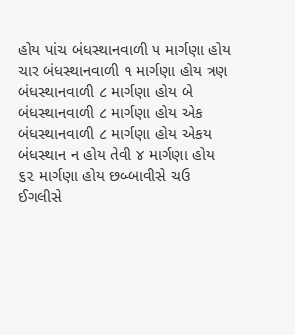હોય પાંચ બંધસ્થાનવાળી ૫ માર્ગણા હોય ચાર બંધસ્થાનવાળી ૧ માર્ગણા હોય ત્રણ બંધસ્થાનવાળી ૮ માર્ગણા હોય બે બંધસ્થાનવાળી ૮ માર્ગણા હોય એક બંધસ્થાનવાળી ૮ માર્ગણા હોય એકય બંધસ્થાન ન હોય તેવી ૪ માર્ગણા હોય ૬૨ માર્ગણા હોય છબ્બાવીસે ચઉ ઈગલીસે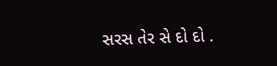સરસ તેર સે દો દો .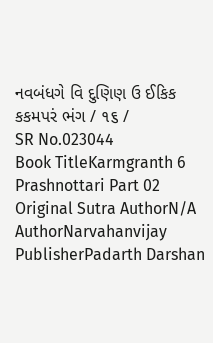નવબંધગે વિ દુણિણ ઉ ઈકિક કકમપરં ભંગ / ૧૬ /
SR No.023044
Book TitleKarmgranth 6 Prashnottari Part 02
Original Sutra AuthorN/A
AuthorNarvahanvijay
PublisherPadarth Darshan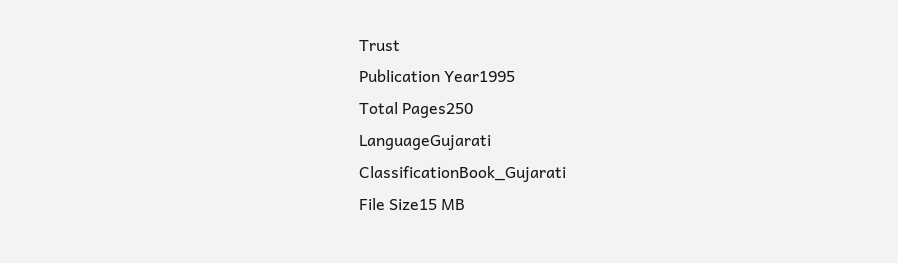Trust
Publication Year1995
Total Pages250
LanguageGujarati
ClassificationBook_Gujarati
File Size15 MB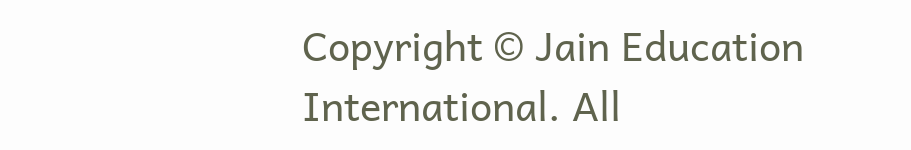Copyright © Jain Education International. All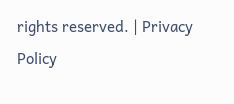rights reserved. | Privacy Policy